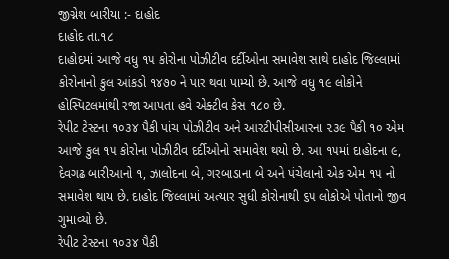જીગ્નેશ બારીયા :- દાહોદ
દાહોદ તા.૧૮
દાહોદમાં આજે વધુ ૧૫ કોરોના પોઝીટીવ દર્દીઓના સમાવેશ સાથે દાહોદ જિલ્લામાં કોરોનાનો કુલ આંકડો ૧૪૭૦ ને પાર થવા પામ્યો છે. આજે વધુ ૧૯ લોકોને હોસ્પિટલમાંથી રજા આપતા હવે એક્ટીવ કેસ ૧૮૦ છે.
રેપીટ ટેસ્ટના ૧૦૩૪ પૈકી પાંચ પોઝીટીવ અને આરટીપીસીઆરના ૨૩૯ પૈકી ૧૦ એમ આજે કુલ ૧૫ કોરોના પોઝીટીવ દર્દીઓનો સમાવેશ થયો છે. આ ૧૫માં દાહોદના ૯, દેવગઢ બારીઆનો ૧, ઝાલોદના બે, ગરબાડાના બે અને પંચેલાનો એક એમ ૧૫ નો સમાવેશ થાય છે. દાહોદ જિલ્લામાં અત્યાર સુધી કોરોનાથી ૬૫ લોકોએ પોતાનો જીવ ગુમાવ્યો છે.
રેપીટ ટેસ્ટના ૧૦૩૪ પૈકી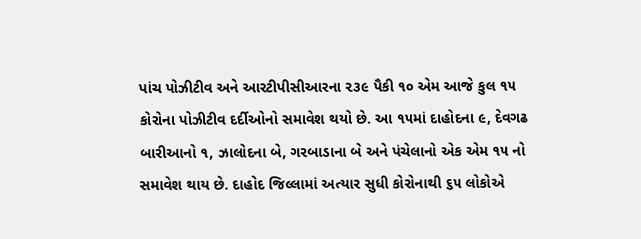પાંચ પોઝીટીવ અને આરટીપીસીઆરના ૨૩૯ પૈકી ૧૦ એમ આજે કુલ ૧૫ કોરોના પોઝીટીવ દર્દીઓનો સમાવેશ થયો છે. આ ૧૫માં દાહોદના ૯, દેવગઢ બારીઆનો ૧, ઝાલોદના બે, ગરબાડાના બે અને પંચેલાનો એક એમ ૧૫ નો સમાવેશ થાય છે. દાહોદ જિલ્લામાં અત્યાર સુધી કોરોનાથી ૬૫ લોકોએ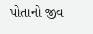પોતાનો જીવ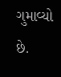ગુમાવ્યો છે.